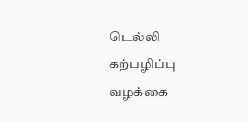டெல்லி கற்பழிப்பு வழக்கை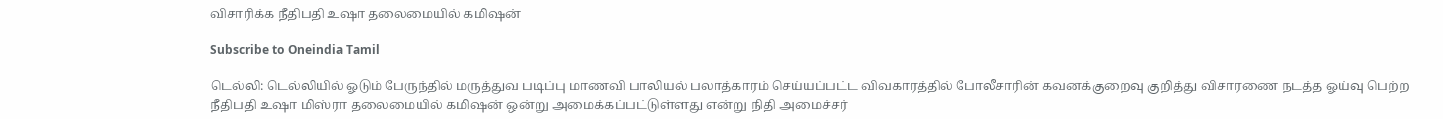விசாரிக்க நீதிபதி உஷா தலைமையில் கமிஷன்

Subscribe to Oneindia Tamil

டெல்லி: டெல்லியில் ஓடும் பேருந்தில் மருத்துவ படிப்பு மாணவி பாலியல் பலாத்காரம் செய்யப்பட்ட விவகாரத்தில் போலீசாரின் கவனக்குறைவு குறித்து விசாரணை நடத்த ஓய்வு பெற்ற நீதிபதி உஷா மிஸ்ரா தலைமையில் கமிஷன் ஒன்று அமைக்கப்பட்டுள்ளது என்று நிதி அமைச்சர்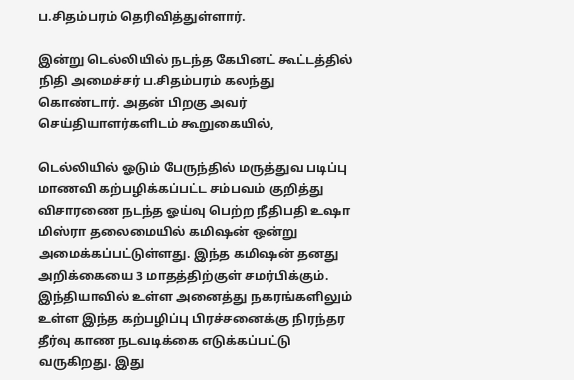ப.சிதம்பரம் தெரிவித்துள்ளார்.

இன்று டெல்லியில் நடந்த கேபினட் கூட்டத்தில் நிதி அமைச்சர் ப.சிதம்பரம் கலந்து கொண்டார். அதன் பிறகு அவர் செய்தியாளர்களிடம் கூறுகையில்,

டெல்லியில் ஓடும் பேருந்தில் மருத்துவ படிப்பு மாணவி கற்பழிக்கப்பட்ட சம்பவம் குறித்து விசாரணை நடந்த ஓய்வு பெற்ற நீதிபதி உஷா மிஸ்ரா தலைமையில் கமிஷன் ஒன்று அமைக்கப்பட்டுள்ளது. இந்த கமிஷன் தனது அறிக்கையை 3 மாதத்திற்குள் சமர்பிக்கும். இந்தியாவில் உள்ள அனைத்து நகரங்களிலும் உள்ள இந்த கற்பழிப்பு பிரச்சனைக்கு நிரந்தர தீர்வு காண நடவடிக்கை எடுக்கப்பட்டு வருகிறது. இது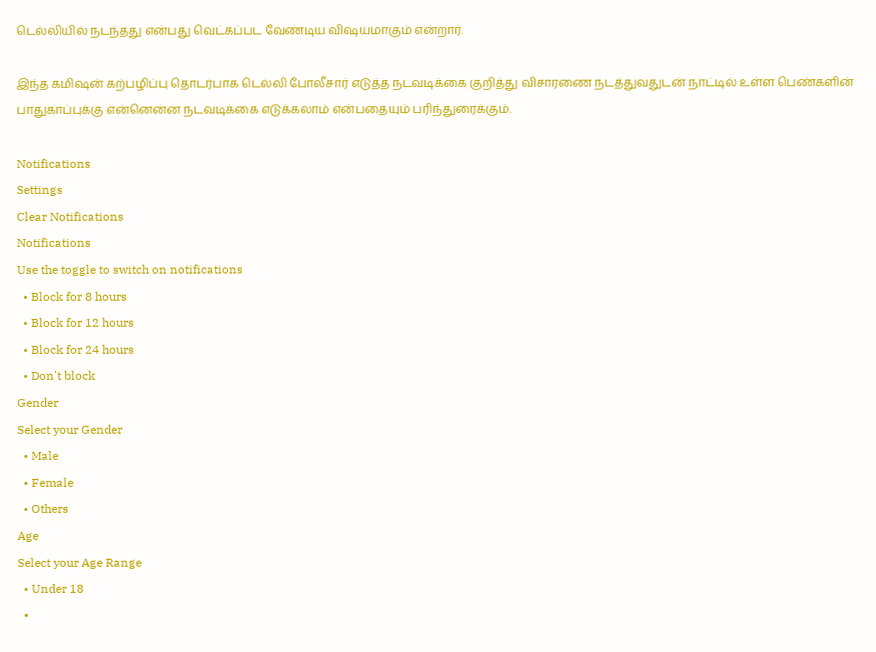டெல்லியில் நடந்தது என்பது வெட்கப்பட வேண்டிய விஷயமாகும் என்றார்.

இந்த கமிஷன் கற்பழிப்பு தொடர்பாக டெல்லி போலீசார் எடுத்த நடவடிக்கை குறித்து விசாரணை நடத்துவதுடன் நாட்டில் உள்ள பெண்களின் பாதுகாப்புக்கு என்னென்ன நடவடிக்கை எடுக்கலாம் என்பதையும் பரிந்துரைக்கும்.

Notifications
Settings
Clear Notifications
Notifications
Use the toggle to switch on notifications
  • Block for 8 hours
  • Block for 12 hours
  • Block for 24 hours
  • Don't block
Gender
Select your Gender
  • Male
  • Female
  • Others
Age
Select your Age Range
  • Under 18
  •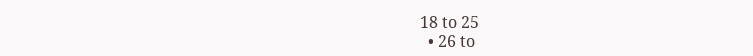18 to 25
  • 26 to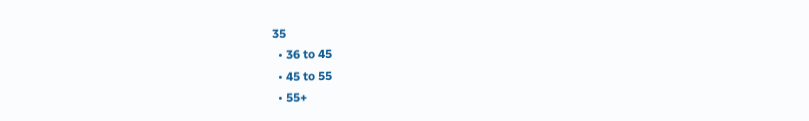35
  • 36 to 45
  • 45 to 55
  • 55+